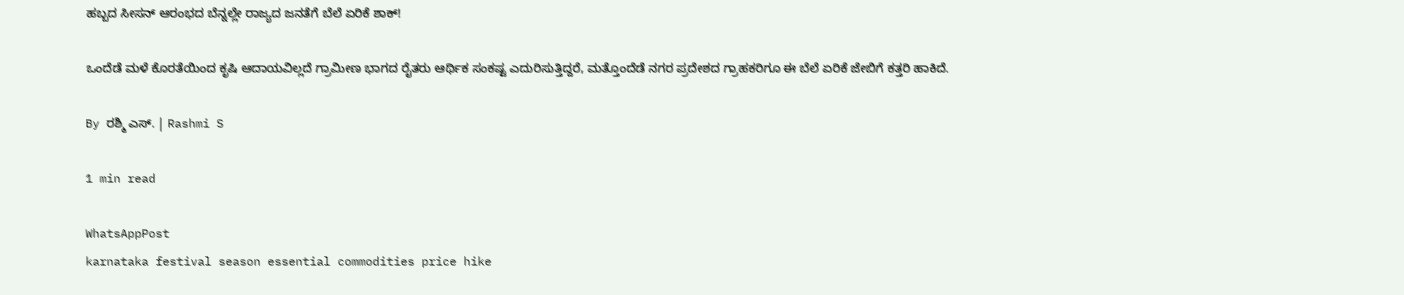ಹಬ್ಬದ ಸೀಸನ್ ಆರಂಭದ ಬೆನ್ನಲ್ಲೇ ರಾಜ್ಯದ ಜನತೆಗೆ ಬೆಲೆ ಏರಿಕೆ ಶಾಕ್!

ಒಂದೆಡೆ ಮಳೆ ಕೊರತೆಯಿಂದ ಕೃಷಿ ಆದಾಯವಿಲ್ಲದೆ ಗ್ರಾಮೀಣ ಭಾಗದ ರೈತರು ಆರ್ಥಿಕ ಸಂಕಷ್ಟ ಎದುರಿಸುತ್ತಿದ್ದರೆ, ಮತ್ತೊಂದೆಡೆ ನಗರ ಪ್ರದೇಶದ ಗ್ರಾಹಕರಿಗೂ ಈ ಬೆಲೆ ಏರಿಕೆ ಜೇಬಿಗೆ ಕತ್ತರಿ ಹಾಕಿದೆ.

By ರಶ್ಮಿ ಎಸ್. | Rashmi S

1 min read

WhatsAppPost
karnataka festival season essential commodities price hike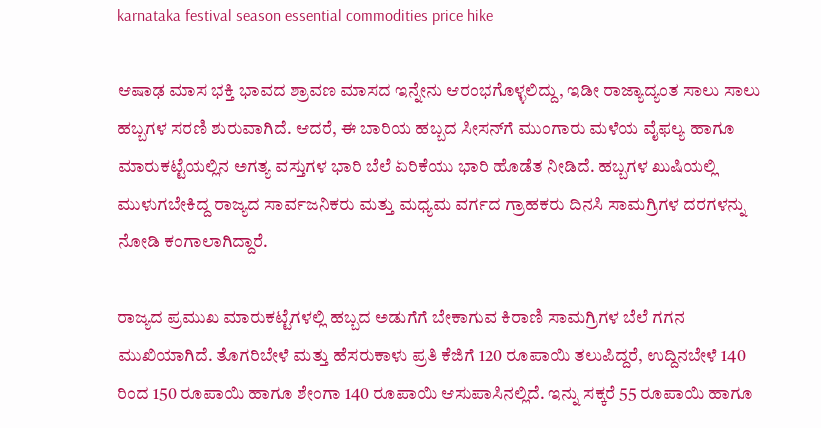karnataka festival season essential commodities price hike

ಆಷಾಢ ಮಾಸ ಭಕ್ತಿ ಭಾವದ ಶ್ರಾವಣ ಮಾಸದ ಇನ್ನೇನು ಆರಂಭಗೊಳ್ಳಲಿದ್ದು, ಇಡೀ ರಾಜ್ಯಾದ್ಯಂತ ಸಾಲು ಸಾಲು ಹಬ್ಬಗಳ ಸರಣಿ ಶುರುವಾಗಿದೆ. ಆದರೆ, ಈ ಬಾರಿಯ ಹಬ್ಬದ ಸೀಸನ್‌ಗೆ ಮುಂಗಾರು ಮಳೆಯ ವೈಫಲ್ಯ ಹಾಗೂ ಮಾರುಕಟ್ಟೆಯಲ್ಲಿನ ಅಗತ್ಯ ವಸ್ತುಗಳ ಭಾರಿ ಬೆಲೆ ಏರಿಕೆಯು ಭಾರಿ ಹೊಡೆತ ನೀಡಿದೆ. ಹಬ್ಬಗಳ ಖುಷಿಯಲ್ಲಿ ಮುಳುಗಬೇಕಿದ್ದ ರಾಜ್ಯದ ಸಾರ್ವಜನಿಕರು ಮತ್ತು ಮಧ್ಯಮ ವರ್ಗದ ಗ್ರಾಹಕರು ದಿನಸಿ ಸಾಮಗ್ರಿಗಳ ದರಗಳನ್ನು ನೋಡಿ ಕಂಗಾಲಾಗಿದ್ದಾರೆ.

ರಾಜ್ಯದ ಪ್ರಮುಖ ಮಾರುಕಟ್ಟೆಗಳಲ್ಲಿ ಹಬ್ಬದ ಅಡುಗೆಗೆ ಬೇಕಾಗುವ ಕಿರಾಣಿ ಸಾಮಗ್ರಿಗಳ ಬೆಲೆ ಗಗನ ಮುಖಿಯಾಗಿದೆ. ತೊಗರಿಬೇಳೆ ಮತ್ತು ಹೆಸರುಕಾಳು ಪ್ರತಿ ಕೆಜಿಗೆ 120 ರೂಪಾಯಿ ತಲುಪಿದ್ದರೆ, ಉದ್ದಿನಬೇಳೆ 140 ರಿಂದ 150 ರೂಪಾಯಿ ಹಾಗೂ ಶೇಂಗಾ 140 ರೂಪಾಯಿ ಆಸುಪಾಸಿನಲ್ಲಿದೆ. ಇನ್ನು ಸಕ್ಕರೆ 55 ರೂಪಾಯಿ ಹಾಗೂ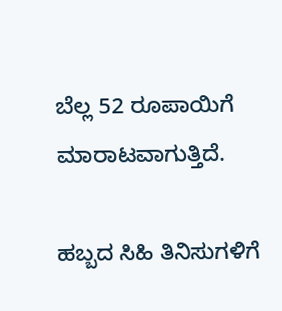ಬೆಲ್ಲ 52 ರೂಪಾಯಿಗೆ ಮಾರಾಟವಾಗುತ್ತಿದೆ.

ಹಬ್ಬದ ಸಿಹಿ ತಿನಿಸುಗಳಿಗೆ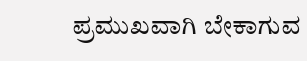ಪ್ರಮುಖವಾಗಿ ಬೇಕಾಗುವ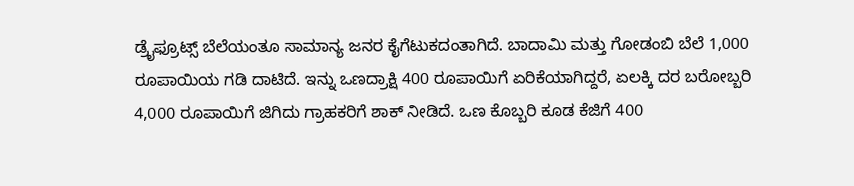ಡ್ರೈಫ್ರೂಟ್ಸ್ ಬೆಲೆಯಂತೂ ಸಾಮಾನ್ಯ ಜನರ ಕೈಗೆಟುಕದಂತಾಗಿದೆ. ಬಾದಾಮಿ ಮತ್ತು ಗೋಡಂಬಿ ಬೆಲೆ 1,000 ರೂಪಾಯಿಯ ಗಡಿ ದಾಟಿದೆ. ಇನ್ನು ಒಣದ್ರಾಕ್ಷಿ 400 ರೂಪಾಯಿಗೆ ಏರಿಕೆಯಾಗಿದ್ದರೆ, ಏಲಕ್ಕಿ ದರ ಬರೋಬ್ಬರಿ 4,000 ರೂಪಾಯಿಗೆ ಜಿಗಿದು ಗ್ರಾಹಕರಿಗೆ ಶಾಕ್ ನೀಡಿದೆ. ಒಣ ಕೊಬ್ಬರಿ ಕೂಡ ಕೆಜಿಗೆ 400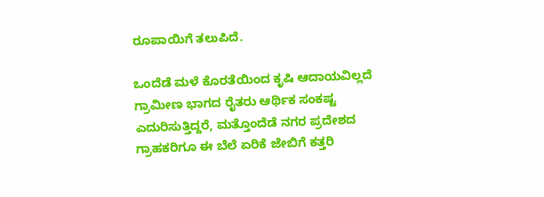ರೂಪಾಯಿಗೆ ತಲುಪಿದೆ.

ಒಂದೆಡೆ ಮಳೆ ಕೊರತೆಯಿಂದ ಕೃಷಿ ಆದಾಯವಿಲ್ಲದೆ ಗ್ರಾಮೀಣ ಭಾಗದ ರೈತರು ಆರ್ಥಿಕ ಸಂಕಷ್ಟ ಎದುರಿಸುತ್ತಿದ್ದರೆ, ಮತ್ತೊಂದೆಡೆ ನಗರ ಪ್ರದೇಶದ ಗ್ರಾಹಕರಿಗೂ ಈ ಬೆಲೆ ಏರಿಕೆ ಜೇಬಿಗೆ ಕತ್ತರಿ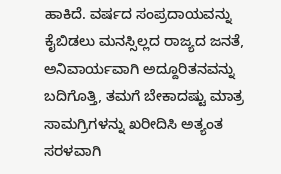ಹಾಕಿದೆ. ವರ್ಷದ ಸಂಪ್ರದಾಯವನ್ನು ಕೈಬಿಡಲು ಮನಸ್ಸಿಲ್ಲದ ರಾಜ್ಯದ ಜನತೆ, ಅನಿವಾರ್ಯವಾಗಿ ಅದ್ದೂರಿತನವನ್ನು ಬದಿಗೊತ್ತಿ, ತಮಗೆ ಬೇಕಾದಷ್ಟು ಮಾತ್ರ ಸಾಮಗ್ರಿಗಳನ್ನು ಖರೀದಿಸಿ ಅತ್ಯಂತ ಸರಳವಾಗಿ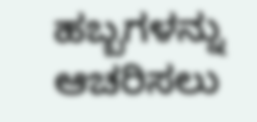ಹಬ್ಬಗಳನ್ನು ಆಚರಿಸಲು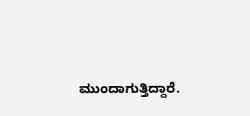ಮುಂದಾಗುತ್ತಿದ್ದಾರೆ.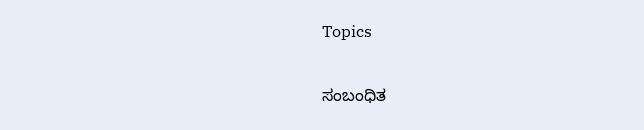Topics

ಸಂಬಂಧಿತ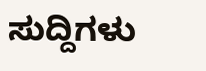ಸುದ್ದಿಗಳು